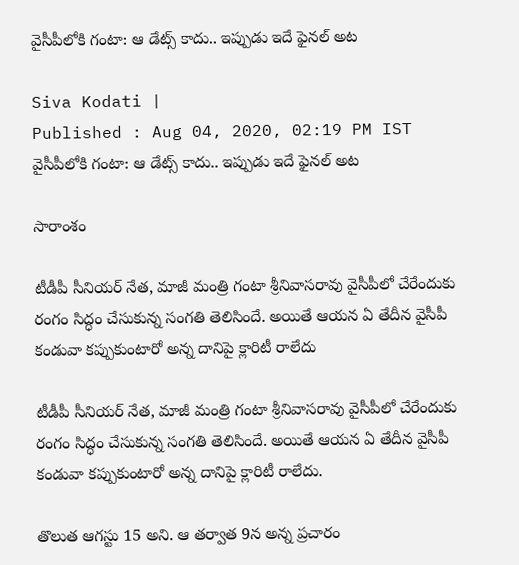వైసీపీలోకి గంటా: ఆ డేట్స్‌ కాదు.. ఇప్పుడు ఇదే ఫైనల్ అట

Siva Kodati |
Published : Aug 04, 2020, 02:19 PM IST
వైసీపీలోకి గంటా: ఆ డేట్స్‌ కాదు.. ఇప్పుడు ఇదే ఫైనల్ అట

సారాంశం

టీడీపీ సీనియర్ నేత, మాజీ మంత్రి గంటా శ్రీనివాసరావు వైసీపీలో చేరేందుకు రంగం సిద్ధం చేసుకున్న సంగతి తెలిసిందే. అయితే ఆయన ఏ తేదీన వైసీపీ కండువా కప్పుకుంటారో అన్న దానిపై క్లారిటీ రాలేదు

టీడీపీ సీనియర్ నేత, మాజీ మంత్రి గంటా శ్రీనివాసరావు వైసీపీలో చేరేందుకు రంగం సిద్ధం చేసుకున్న సంగతి తెలిసిందే. అయితే ఆయన ఏ తేదీన వైసీపీ కండువా కప్పుకుంటారో అన్న దానిపై క్లారిటీ రాలేదు.

తొలుత ఆగస్టు 15 అని. ఆ తర్వాత 9న అన్న ప్రచారం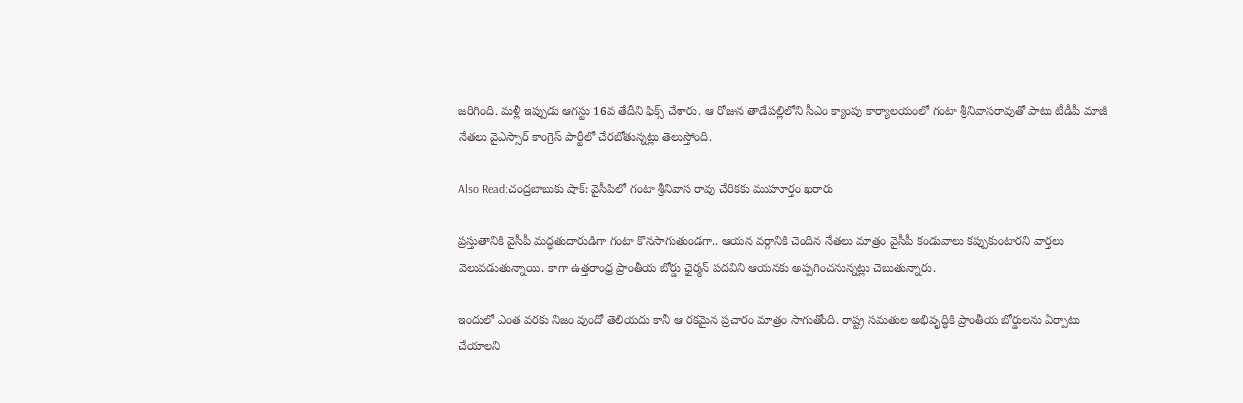జరిగింది. మళ్లీ ఇప్పుడు ఆగస్టు 16వ తేదీని ఫిక్స్ చేశారు. ఆ రోజున తాడేపల్లిలోని సీఎం క్యాంపు కార్యాలయంలో గంటా శ్రీనివాసరావుతో పాటు టీడీపీ మాజీ నేతలు వైఎస్సార్ కాంగ్రెస్ పార్టీలో చేరబోతున్నట్లు తెలుస్తోంది.

Also Read:చంద్రబాబుకు షాక్: వైసీపిలో గంటా శ్రీనివాస రావు చేరికకు ముహూర్తం ఖరారు

ప్రస్తుతానికి వైసీపీ మద్ధతుదారుడిగా గంటా కొనసాగుతుండగా.. ఆయన వర్గానికి చెందిన నేతలు మాత్రం వైసీపీ కండువాలు కప్పుకుంటారని వార్తలు వెలువడుతున్నాయి. కాగా ఉత్తరాంధ్ర ప్రాంతీయ బోర్డు ఛైర్మన్ పదవిని ఆయనకు అప్పగించనున్నట్లు చెబుతున్నారు.

ఇందులో ఎంత వరకు నిజం వుందో తెలియదు కానీ ఆ రకమైన ప్రచారం మాత్రం సాగుతోంది. రాష్ట్ర సమతుల అభివృద్ధికి ప్రాంతీయ బోర్డులను ఏర్పాటు చేయాలని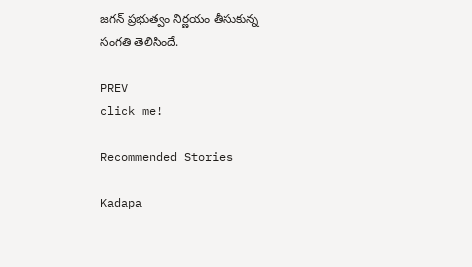జగన్ ప్రభుత్వం నిర్ణయం తీసుకున్న సంగతి తెలిసిందే.

PREV
click me!

Recommended Stories

Kadapa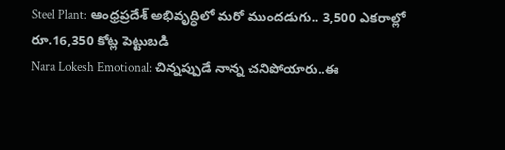Steel Plant: ఆంధ్రప్రదేశ్ అభివృద్ధిలో మ‌రో ముంద‌డుగు.. 3,500 ఎకరాల్లో రూ.16,350 కోట్ల పెట్టుబడి
Nara Lokesh Emotional: చిన్నప్పుడే నాన్న చనిపోయారు..ఈ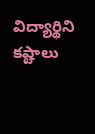విద్యార్థిని కష్టాలు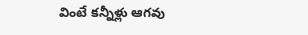వింటే కన్నీళ్లు ఆగవు